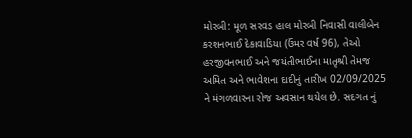મોરબી: મૂળ સરવડ હાલ મોરબી નિવાસી વાલીબેન કરશનભાઈ દેકાવાડિયા (ઉંમર વર્ષ 96), તેઓ હરજીવનભાઈ અને જયંતીભાઈના માતૃશ્રી તેમજ અમિત અને ભાવેશના દાદીનું તારીખ 02/09/2025 ને મંગળવારના રોજ અવસાન થયેલ છે. સદગત નું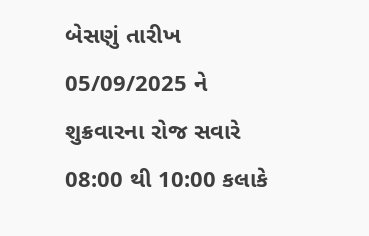બેસણું તારીખ 05/09/2025 ને શુક્રવારના રોજ સવારે 08:00 થી 10:00 કલાકે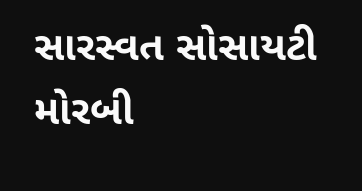સારસ્વત સોસાયટી મોરબી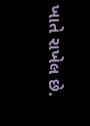ખાતે રાખેલ છે.